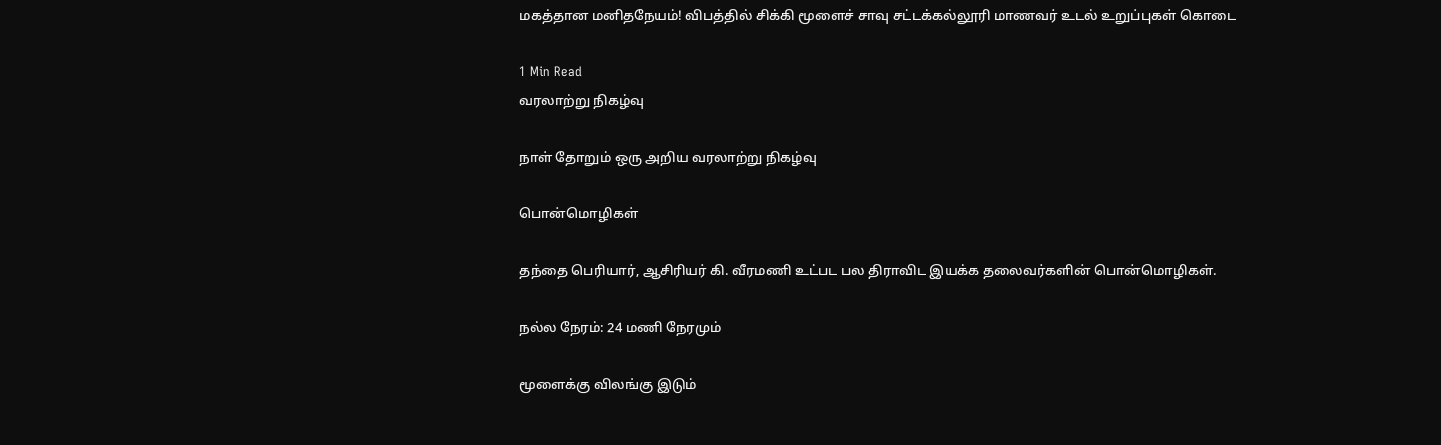மகத்தான மனிதநேயம்! விபத்தில் சிக்கி மூளைச் சாவு சட்டக்கல்லூரி மாணவர் உடல் உறுப்புகள் கொடை

1 Min Read
வரலாற்று நிகழ்வு

நாள் தோறும் ஒரு அறிய வரலாற்று நிகழ்வு

பொன்மொழிகள்

தந்தை பெரியார், ஆசிரியர் கி. வீரமணி உட்பட பல திராவிட இயக்க தலைவர்களின் பொன்மொழிகள்.

நல்ல நேரம்: 24 மணி நேரமும்

மூளைக்கு விலங்கு இடும்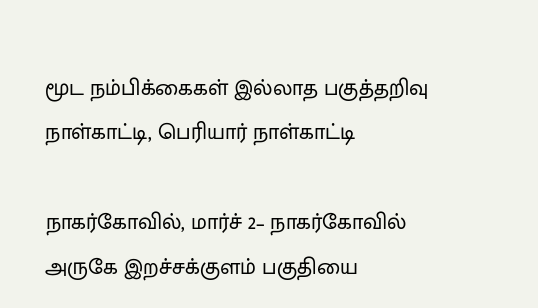மூட நம்பிக்கைகள் இல்லாத பகுத்தறிவு நாள்காட்டி, பெரியார் நாள்காட்டி

நாகர்கோவில், மார்ச் 2– நாகர்கோவில் அருகே இறச்சக்குளம் பகுதியை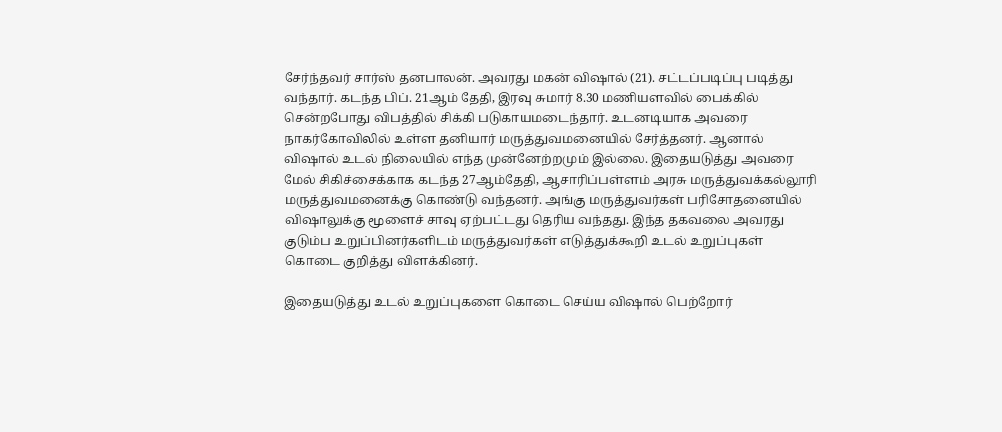சேர்ந்தவர் சார்ஸ் தனபாலன். அவரது மகன் விஷால் (21). சட்டப்படிப்பு படித்து வந்தார். கடந்த பிப். 21ஆம் தேதி, இரவு சுமார் 8.30 மணியளவில் பைக்கில் சென்றபோது விபத்தில் சிக்கி படுகாயமடைந்தார். உடனடியாக அவரை நாகர்கோவிலில் உள்ள தனியார் மருத்துவமனையில் சேர்த்தனர். ஆனால் விஷால் உடல் நிலையில் எந்த முன்னேற்றமும் இல்லை. இதையடுத்து அவரை மேல் சிகிச்சைக்காக கடந்த 27ஆம்தேதி, ஆசாரிப்பள்ளம் அரசு மருத்துவக்கல்லூரி மருத்துவமனைக்கு கொண்டு வந்தனர். அங்கு மருத்துவர்கள் பரிசோதனையில் விஷாலுக்கு மூளைச் சாவு ஏற்பட்டது தெரிய வந்தது. இந்த தகவலை அவரது குடும்ப உறுப்பினர்களிடம் மருத்துவர்கள் எடுத்துக்கூறி உடல் உறுப்புகள் கொடை குறித்து விளக்கினர்.

இதையடுத்து உடல் உறுப்புகளை கொடை செய்ய விஷால் பெற்றோர்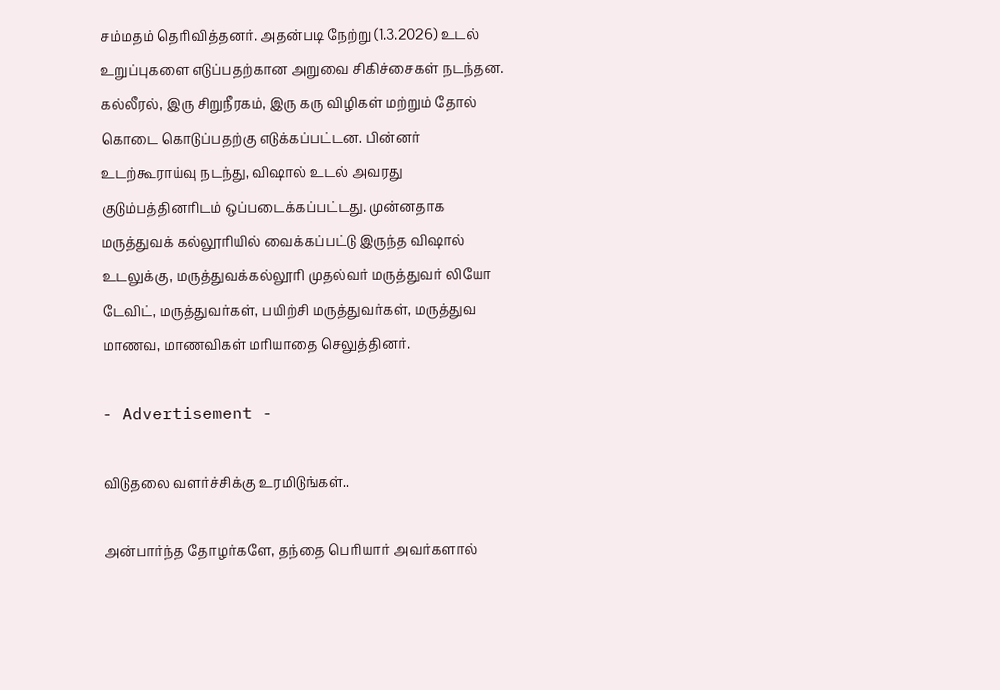சம்மதம் தெரிவித்தனர். அதன்படி நேற்று (1.3.2026) உடல் உறுப்புகளை எடுப்பதற்கான அறுவை சிகிச்சைகள் நடந்தன. கல்லீரல், இரு சிறுநீரகம், இரு கரு விழிகள் மற்றும் தோல் கொடை கொடுப்பதற்கு எடுக்கப்பட்டன. பின்னர் உடற்கூராய்வு நடந்து, விஷால் உடல் அவரது குடும்பத்தினரிடம் ஒப்படைக்கப்பட்டது. முன்னதாக மருத்துவக் கல்லூரியில் வைக்கப்பட்டு இருந்த விஷால் உடலுக்கு, மருத்துவக்கல்லூரி முதல்வர் மருத்துவர் லியோ டேவிட், மருத்துவர்கள், பயிற்சி மருத்துவர்கள், மருத்துவ மாணவ, மாணவிகள் மரியாதை செலுத்தினர்.

- Advertisement -

விடுதலை வளர்ச்சிக்கு உரமிடுங்கள்..

அன்பார்ந்த தோழர்களே, தந்தை பெரியார் அவர்களால்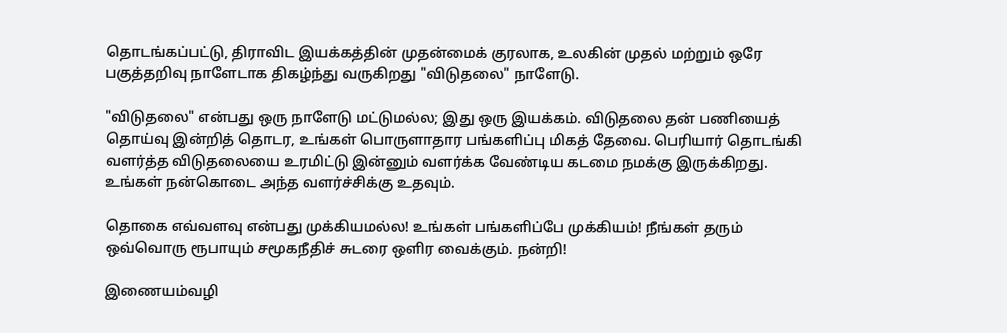தொடங்கப்பட்டு, திராவிட இயக்கத்தின் முதன்மைக் குரலாக, உலகின் முதல் மற்றும் ஒரே பகுத்தறிவு நாளேடாக திகழ்ந்து வருகிறது "விடுதலை" நாளேடு.

"விடுதலை" என்பது ஒரு நாளேடு மட்டுமல்ல; இது ஒரு இயக்கம். விடுதலை தன் பணியைத் தொய்வு இன்றித் தொடர, உங்கள் பொருளாதார பங்களிப்பு மிகத் தேவை. பெரியார் தொடங்கி வளர்த்த விடுதலையை உரமிட்டு இன்னும் வளர்க்க வேண்டிய கடமை நமக்கு இருக்கிறது. உங்கள் நன்கொடை அந்த வளர்ச்சிக்கு உதவும்.

தொகை எவ்வளவு என்பது முக்கியமல்ல! உங்கள் பங்களிப்பே முக்கியம்! நீங்கள் தரும் ஒவ்வொரு ரூபாயும் சமூகநீதிச் சுடரை ஒளிர வைக்கும். நன்றி!

இணையம்வழி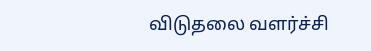விடுதலை வளர்ச்சி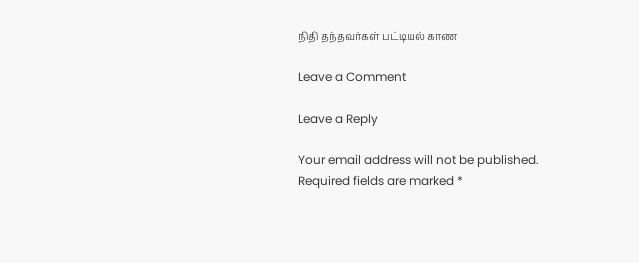நிதி தந்தவர்கள் பட்டியல் காண

Leave a Comment

Leave a Reply

Your email address will not be published. Required fields are marked *